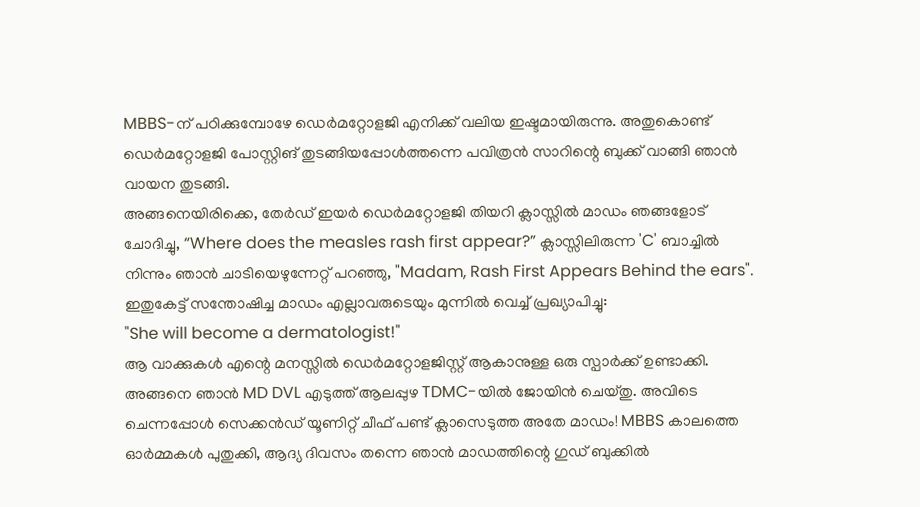MBBS-ന് പഠിക്കുമ്പോഴേ ഡെർമറ്റോളജി എനിക്ക് വലിയ ഇഷ്ടമായിരുന്നു. അതുകൊണ്ട് ഡെർമറ്റോളജി പോസ്റ്റിങ് തുടങ്ങിയപ്പോൾത്തന്നെ പവിത്രൻ സാറിന്റെ ബുക്ക് വാങ്ങി ഞാൻ വായന തുടങ്ങി.
അങ്ങനെയിരിക്കെ, തേർഡ് ഇയർ ഡെർമറ്റോളജി തിയറി ക്ലാസ്സിൽ മാഡം ഞങ്ങളോട് ചോദിച്ചു, “Where does the measles rash first appear?” ക്ലാസ്സിലിരുന്ന 'C' ബാച്ചിൽ നിന്നും ഞാൻ ചാടിയെഴുന്നേറ്റ് പറഞ്ഞു, "Madam, Rash First Appears Behind the ears". ഇതുകേട്ട് സന്തോഷിച്ച മാഡം എല്ലാവരുടെയും മുന്നിൽ വെച്ച് പ്രഖ്യാപിച്ചു:
"She will become a dermatologist!"
ആ വാക്കുകൾ എന്റെ മനസ്സിൽ ഡെർമറ്റോളജിസ്റ്റ് ആകാനുള്ള ഒരു സ്പാർക്ക് ഉണ്ടാക്കി.
അങ്ങനെ ഞാൻ MD DVL എടുത്ത് ആലപ്പുഴ TDMC-യിൽ ജോയിൻ ചെയ്തു. അവിടെ ചെന്നപ്പോൾ സെക്കൻഡ് യൂണിറ്റ് ചീഫ് പണ്ട് ക്ലാസെടുത്ത അതേ മാഡം! MBBS കാലത്തെ ഓർമ്മകൾ പുതുക്കി, ആദ്യ ദിവസം തന്നെ ഞാൻ മാഡത്തിന്റെ ഗുഡ് ബുക്കിൽ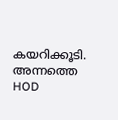കയറിക്കൂടി. അന്നത്തെ HOD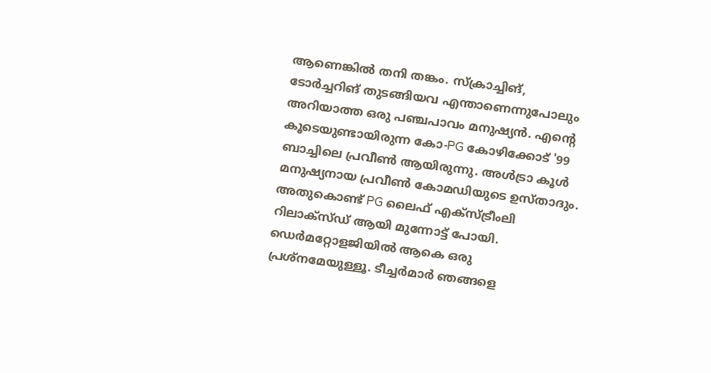ആണെങ്കിൽ തനി തങ്കം. സ്ക്രാച്ചിങ്, ടോർച്ചറിങ് തുടങ്ങിയവ എന്താണെന്നുപോലും അറിയാത്ത ഒരു പഞ്ചപാവം മനുഷ്യൻ. എന്റെ കൂടെയുണ്ടായിരുന്ന കോ-PG കോഴിക്കോട് '99 ബാച്ചിലെ പ്രവീൺ ആയിരുന്നു. അൾട്രാ കൂൾ മനുഷ്യനായ പ്രവീൺ കോമഡിയുടെ ഉസ്താദും. അതുകൊണ്ട് PG ലൈഫ് എക്സ്ട്രീംലി റിലാക്സ്ഡ് ആയി മുന്നോട്ട് പോയി.
ഡെർമറ്റോളജിയിൽ ആകെ ഒരു പ്രശ്നമേയുള്ളൂ. ടീച്ചർമാർ ഞങ്ങളെ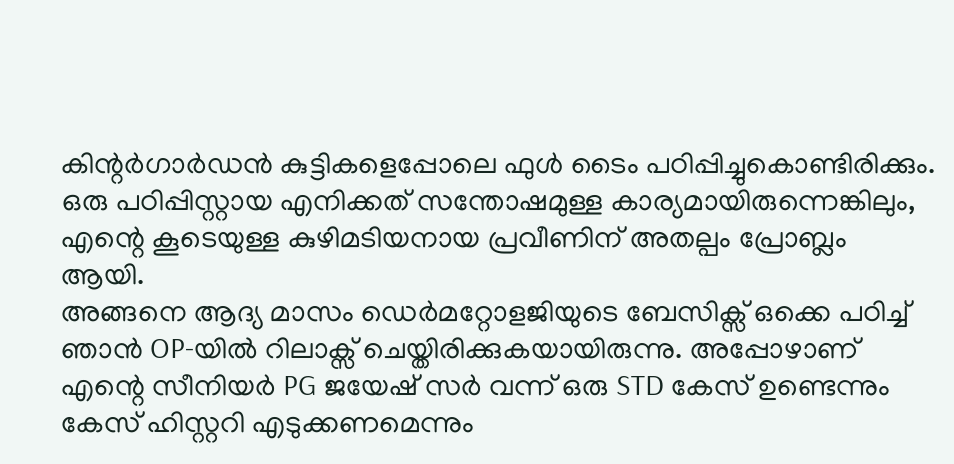കിന്റർഗാർഡൻ കുട്ടികളെപ്പോലെ ഫുൾ ടൈം പഠിപ്പിച്ചുകൊണ്ടിരിക്കും. ഒരു പഠിപ്പിസ്റ്റായ എനിക്കത് സന്തോഷമുള്ള കാര്യമായിരുന്നെങ്കിലും, എന്റെ കൂടെയുള്ള കുഴിമടിയനായ പ്രവീണിന് അതല്പം പ്രോബ്ലം ആയി.
അങ്ങനെ ആദ്യ മാസം ഡെർമറ്റോളജിയുടെ ബേസിക്സ് ഒക്കെ പഠിച്ച് ഞാൻ OP-യിൽ റിലാക്സ് ചെയ്തിരിക്കുകയായിരുന്നു. അപ്പോഴാണ് എന്റെ സീനിയർ PG ജയേഷ് സർ വന്ന് ഒരു STD കേസ് ഉണ്ടെന്നും കേസ് ഹിസ്റ്ററി എടുക്കണമെന്നും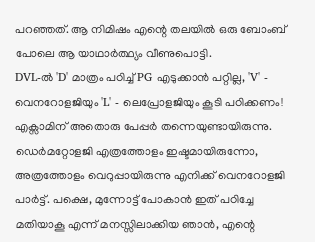പറഞ്ഞത്. ആ നിമിഷം എന്റെ തലയിൽ ഒരു ബോംബ് പോലെ ആ യാഥാർത്ഥ്യം വീണുപൊട്ടി.
DVL-ൽ 'D' മാത്രം പഠിച്ച് PG എടുക്കാൻ പറ്റില്ല, 'V' - വെനറോളജിയും 'L' - ലെപ്രോളജിയും കൂടി പഠിക്കണം! എക്സാമിന് അതൊരു പേപ്പർ തന്നെയുണ്ടായിരുന്നു. ഡെർമറ്റോളജി എത്രത്തോളം ഇഷ്ടമായിരുന്നോ, അത്രത്തോളം വെറുപ്പായിരുന്നു എനിക്ക് വെനറോളജി പാർട്ട്. പക്ഷെ, മുന്നോട്ട് പോകാൻ ഇത് പഠിച്ചേ മതിയാകൂ എന്ന് മനസ്സിലാക്കിയ ഞാൻ, എന്റെ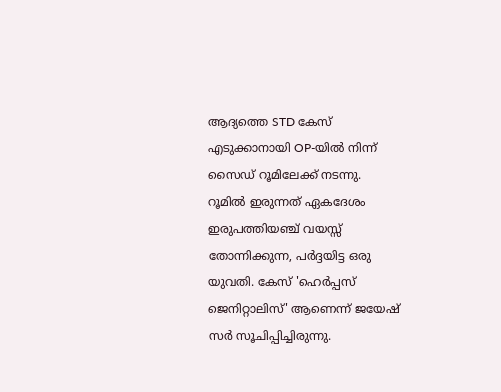ആദ്യത്തെ STD കേസ് എടുക്കാനായി OP-യിൽ നിന്ന് സൈഡ് റൂമിലേക്ക് നടന്നു.
റൂമിൽ ഇരുന്നത് ഏകദേശം ഇരുപത്തിയഞ്ച് വയസ്സ് തോന്നിക്കുന്ന, പർദ്ദയിട്ട ഒരു യുവതി. കേസ് 'ഹെർപ്പസ് ജെനിറ്റാലിസ്' ആണെന്ന് ജയേഷ് സർ സൂചിപ്പിച്ചിരുന്നു.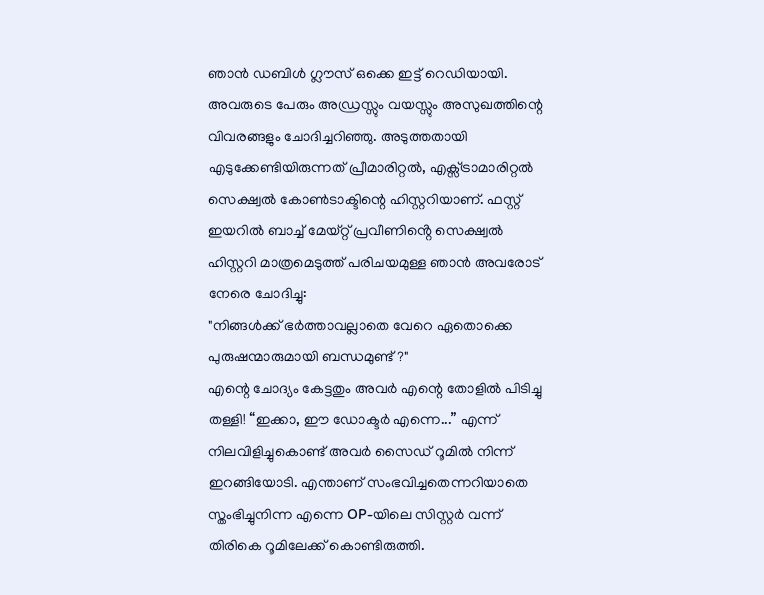ഞാൻ ഡബിൾ ഗ്ലൗസ് ഒക്കെ ഇട്ട് റെഡിയായി. അവരുടെ പേരും അഡ്രസ്സും വയസ്സും അസുഖത്തിന്റെ വിവരങ്ങളും ചോദിച്ചറിഞ്ഞു. അടുത്തതായി എടുക്കേണ്ടിയിരുന്നത് പ്രീമാരിറ്റൽ, എക്സ്ട്രാമാരിറ്റൽ സെക്ഷ്വൽ കോൺടാക്ടിന്റെ ഹിസ്റ്ററിയാണ്. ഫസ്റ്റ് ഇയറിൽ ബാച്ച് മേയ്റ്റ് പ്രവീണിൻ്റെ സെക്ഷ്വൽ ഹിസ്റ്ററി മാത്രമെടുത്ത് പരിചയമുള്ള ഞാൻ അവരോട് നേരെ ചോദിച്ചു:
"നിങ്ങൾക്ക് ഭർത്താവല്ലാതെ വേറെ ഏതൊക്കെ പുരുഷന്മാരുമായി ബന്ധമുണ്ട്?"
എന്റെ ചോദ്യം കേട്ടതും അവർ എന്റെ തോളിൽ പിടിച്ചു തള്ളി! “ഇക്കാ, ഈ ഡോക്ടർ എന്നെ...” എന്ന് നിലവിളിച്ചുകൊണ്ട് അവർ സൈഡ് റൂമിൽ നിന്ന് ഇറങ്ങിയോടി. എന്താണ് സംഭവിച്ചതെന്നറിയാതെ സ്തംഭിച്ചുനിന്ന എന്നെ OP-യിലെ സിസ്റ്റർ വന്ന് തിരികെ റൂമിലേക്ക് കൊണ്ടിരുത്തി.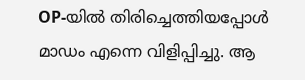OP-യിൽ തിരിച്ചെത്തിയപ്പോൾ മാഡം എന്നെ വിളിപ്പിച്ചു. ആ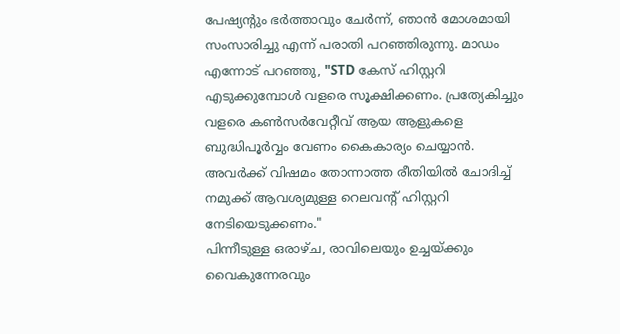പേഷ്യന്റും ഭർത്താവും ചേർന്ന്, ഞാൻ മോശമായി സംസാരിച്ചു എന്ന് പരാതി പറഞ്ഞിരുന്നു. മാഡം എന്നോട് പറഞ്ഞു, "STD കേസ് ഹിസ്റ്ററി എടുക്കുമ്പോൾ വളരെ സൂക്ഷിക്കണം. പ്രത്യേകിച്ചും വളരെ കൺസർവേറ്റീവ് ആയ ആളുകളെ ബുദ്ധിപൂർവ്വം വേണം കൈകാര്യം ചെയ്യാൻ. അവർക്ക് വിഷമം തോന്നാത്ത രീതിയിൽ ചോദിച്ച് നമുക്ക് ആവശ്യമുള്ള റെലവന്റ് ഹിസ്റ്ററി നേടിയെടുക്കണം."
പിന്നീടുള്ള ഒരാഴ്ച, രാവിലെയും ഉച്ചയ്ക്കും വൈകുന്നേരവും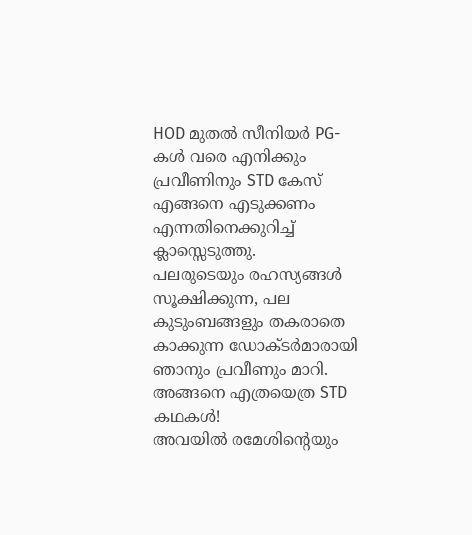HOD മുതൽ സീനിയർ PG-കൾ വരെ എനിക്കും പ്രവീണിനും STD കേസ് എങ്ങനെ എടുക്കണം എന്നതിനെക്കുറിച്ച് ക്ലാസ്സെടുത്തു.
പലരുടെയും രഹസ്യങ്ങൾ സൂക്ഷിക്കുന്ന, പല കുടുംബങ്ങളും തകരാതെ കാക്കുന്ന ഡോക്ടർമാരായി ഞാനും പ്രവീണും മാറി. അങ്ങനെ എത്രയെത്ര STD കഥകൾ!
അവയിൽ രമേശിന്റെയും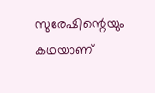സുരേഷിന്റെയും കഥയാണ്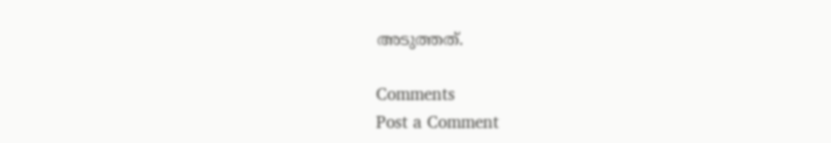അടുത്തത്.

Comments
Post a Comment